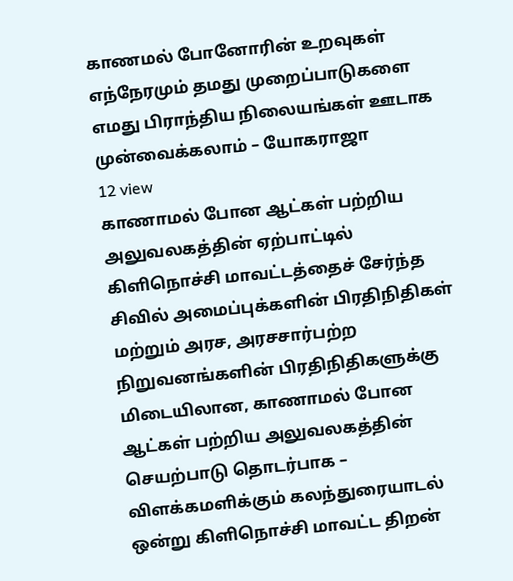காணமல் போனோரின் உறவுகள் எந்நேரமும் தமது முறைப்பாடுகளை எமது பிராந்திய நிலையங்கள் ஊடாக முன்வைக்கலாம் – யோகராஜா
12 view
காணாமல் போன ஆட்கள் பற்றிய அலுவலகத்தின் ஏற்பாட்டில் கிளிநொச்சி மாவட்டத்தைச் சேர்ந்த சிவில் அமைப்புக்களின் பிரதிநிதிகள் மற்றும் அரச, அரசசார்பற்ற நிறுவனங்களின் பிரதிநிதிகளுக்கு மிடையிலான, காணாமல் போன ஆட்கள் பற்றிய அலுவலகத்தின் செயற்பாடு தொடர்பாக – விளக்கமளிக்கும் கலந்துரையாடல் ஒன்று கிளிநொச்சி மாவட்ட திறன்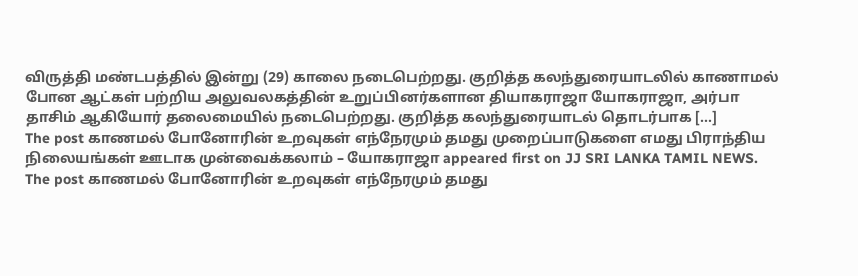விருத்தி மண்டபத்தில் இன்று (29) காலை நடைபெற்றது. குறித்த கலந்துரையாடலில் காணாமல் போன ஆட்கள் பற்றிய அலுவலகத்தின் உறுப்பினர்களான தியாகராஜா யோகராஜா, அர்பா தாசிம் ஆகியோர் தலைமையில் நடைபெற்றது. குறித்த கலந்துரையாடல் தொடர்பாக […]
The post காணமல் போனோரின் உறவுகள் எந்நேரமும் தமது முறைப்பாடுகளை எமது பிராந்திய நிலையங்கள் ஊடாக முன்வைக்கலாம் – யோகராஜா appeared first on JJ SRI LANKA TAMIL NEWS.
The post காணமல் போனோரின் உறவுகள் எந்நேரமும் தமது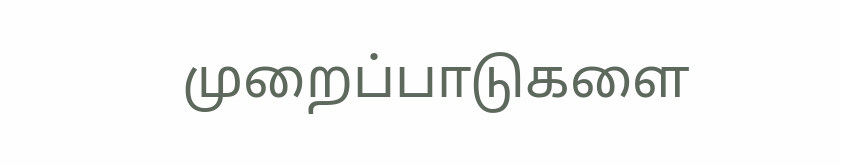முறைப்பாடுகளை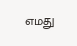எமது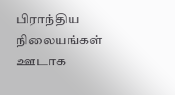பிராந்திய நிலையங்கள் ஊடாக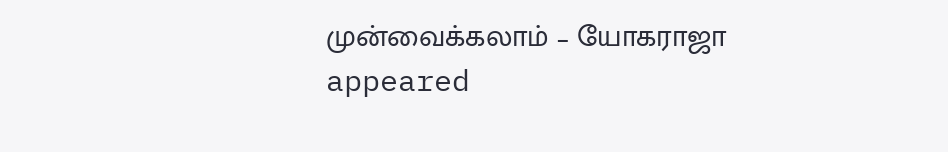முன்வைக்கலாம் – யோகராஜா appeared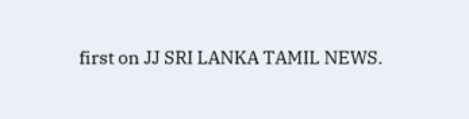first on JJ SRI LANKA TAMIL NEWS.